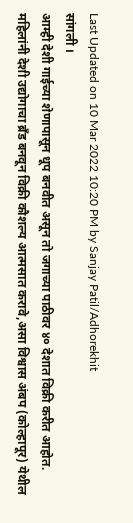Last Updated on 10 Mar 2022 10:20 PM by Sanjay Patil/Adhorekhit
सांगली ।
आम्ही देशी गाईच्या शेणापासून धूप बनवीत असून तो जगाच्या पाठीवर ४० देशात विक्री करीत आहोत. महिलांनी देशी उद्योगाचा ब्रँड बनवून विक्री कौशल्य आत्मसात करावे,असा विश्वास अंबप (कोल्हापूर) येथील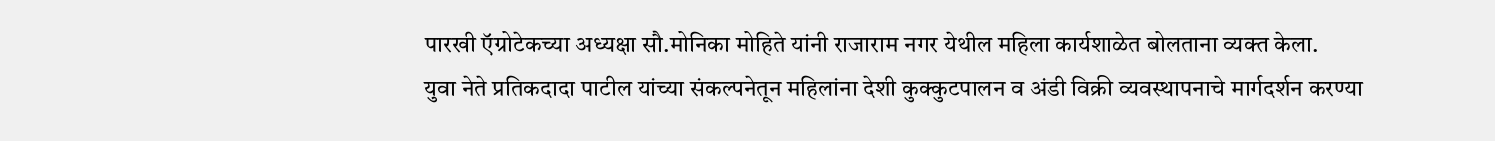पारखी ऍग्रोटेकच्या अध्यक्षा सौ.मोनिका मोहिते यांनी राजाराम नगर येथील महिला कार्यशाळेत बोलताना व्यक्त केला.
युवा नेते प्रतिकदादा पाटील यांच्या संकल्पनेतून महिलांना देशी कुक्कुटपालन व अंडी विक्री व्यवस्थापनाचे मार्गदर्शन करण्या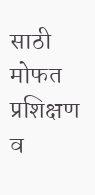साठी मोफत प्रशिक्षण व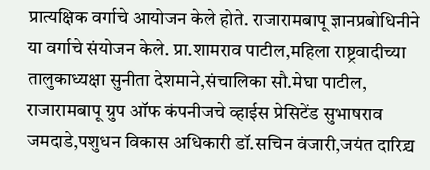प्रात्यक्षिक वर्गाचे आयोजन केले होते. राजारामबापू ज्ञानप्रबोधिनीने या वर्गाचे संयोजन केले. प्रा.शामराव पाटील,महिला राष्ट्रवादीच्या तालुकाध्यक्षा सुनीता देशमाने,संचालिका सौ.मेघा पाटील, राजारामबापू ग्रुप ऑफ कंपनीजचे व्हाईस प्रेसिटेंड सुभाषराव जमदाडे,पशुधन विकास अधिकारी डॉ.सचिन वंजारी,जयंत दारिद्र्य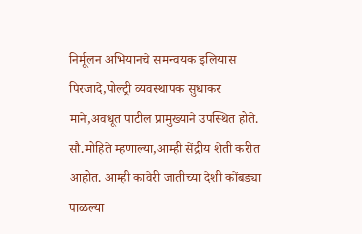निर्मूलन अभियानचे समन्वयक इलियास पिरजादे,पोल्ट्री व्यवस्थापक सुधाकर माने,अवधूत पाटील प्रामुख्याने उपस्थित होते.
सौ.मोहिते म्हणाल्या,आम्ही सेंद्रीय शेती करीत आहोत. आम्ही कावेरी जातीच्या देशी कोंबड्या पाळल्या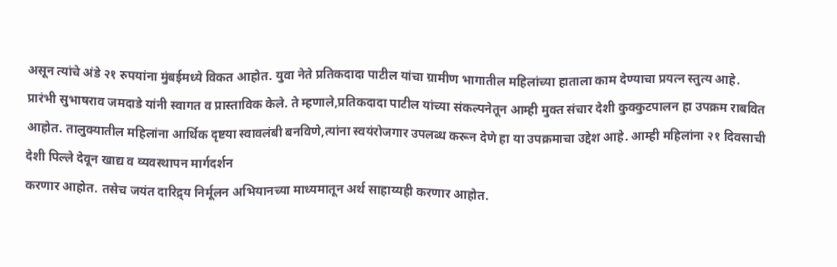असून त्यांचे अंडे २१ रुपयांना मुंबईमध्ये विकत आहोत. युवा नेते प्रतिकदादा पाटील यांचा ग्रामीण भागातील महिलांच्या हाताला काम देण्याचा प्रयत्न स्तुत्य आहे.
प्रारंभी सुभाषराव जमदाडे यांनी स्वागत व प्रास्ताविक केले. ते म्हणाले,प्रतिकदादा पाटील यांच्या संकल्पनेतून आम्ही मुक्त संचार देशी कुक्कुटपालन हा उपक्रम राबवित आहोत. तालुक्यातील महिलांना आर्थिक दृष्टया स्वावलंबी बनविणे,त्यांना स्वयंरोजगार उपलब्ध करून देणे हा या उपक्रमाचा उद्देश आहे. आम्ही महिलांना २१ दिवसाची देशी पिल्ले देवून खाद्य व व्यवस्थापन मार्गदर्शन
करणार आहोत. तसेच जयंत दारिद्र्य निर्मूलन अभियानच्या माध्यमातून अर्थ साहाय्यही करणार आहोत.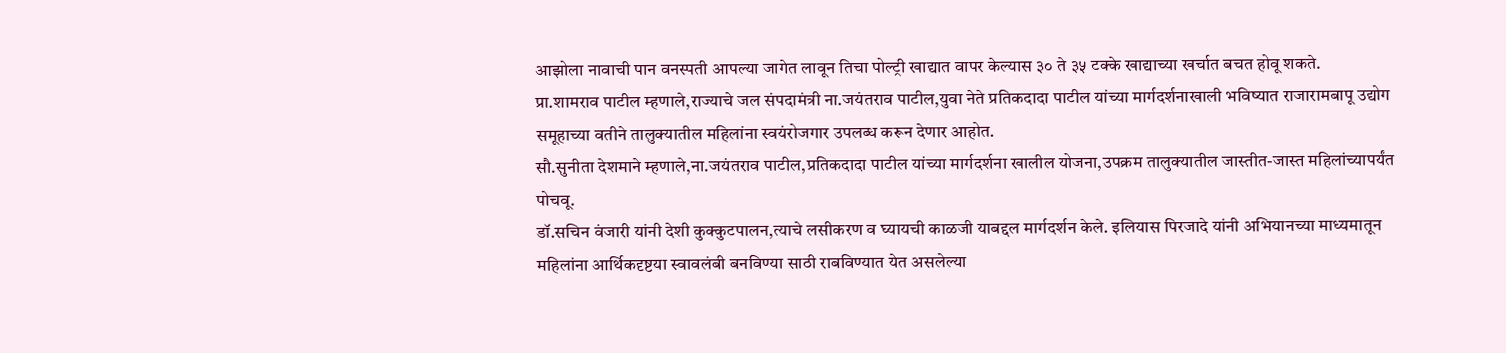आझोला नावाची पान वनस्पती आपल्या जागेत लावून तिचा पोल्ट्री खाद्यात वापर केल्यास ३० ते ३५ टक्के खाद्याच्या खर्चात बचत होवू शकते.
प्रा.शामराव पाटील म्हणाले,राज्याचे जल संपदामंत्री ना.जयंतराव पाटील,युवा नेते प्रतिकदादा पाटील यांच्या मार्गदर्शनाखाली भविष्यात राजारामबापू उद्योग समूहाच्या वतीने तालुक्यातील महिलांना स्वयंरोजगार उपलब्ध करून देणार आहोत.
सौ.सुनीता देशमाने म्हणाले,ना.जयंतराव पाटील,प्रतिकदादा पाटील यांच्या मार्गदर्शना खालील योजना,उपक्रम तालुक्यातील जास्तीत-जास्त महिलांच्यापर्यंत पोचवू.
डॉ.सचिन वंजारी यांनी देशी कुक्कुटपालन,त्याचे लसीकरण व घ्यायची काळजी याबद्दल मार्गदर्शन केले. इलियास पिरजादे यांनी अभियानच्या माध्यमातून महिलांना आर्थिकदृष्टया स्वावलंबी बनविण्या साठी राबविण्यात येत असलेल्या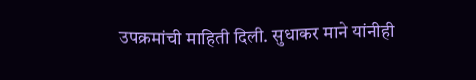उपक्रमांची माहिती दिली. सुधाकर माने यांनीही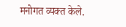मनोगत व्यक्त केले.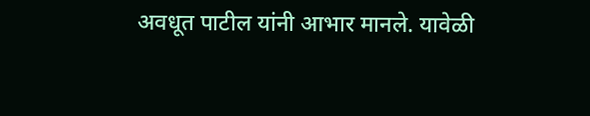अवधूत पाटील यांनी आभार मानले. यावेळी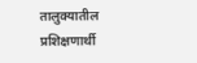तालुक्यातील प्रशिक्षणार्थी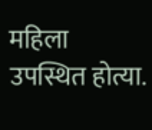महिला उपस्थित होत्या.